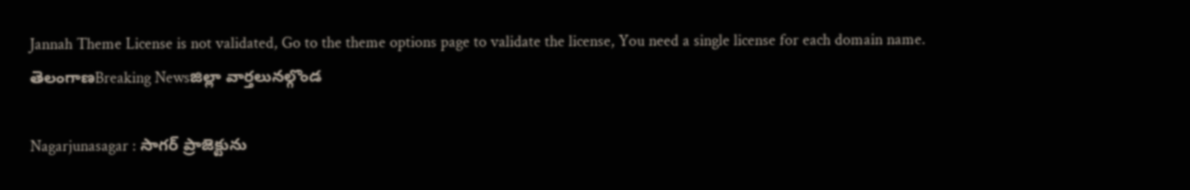Jannah Theme License is not validated, Go to the theme options page to validate the license, You need a single license for each domain name.
తెలంగాణBreaking Newsజిల్లా వార్తలునల్గొండ

Nagarjunasagar : సాగర్ ప్రాజెక్టును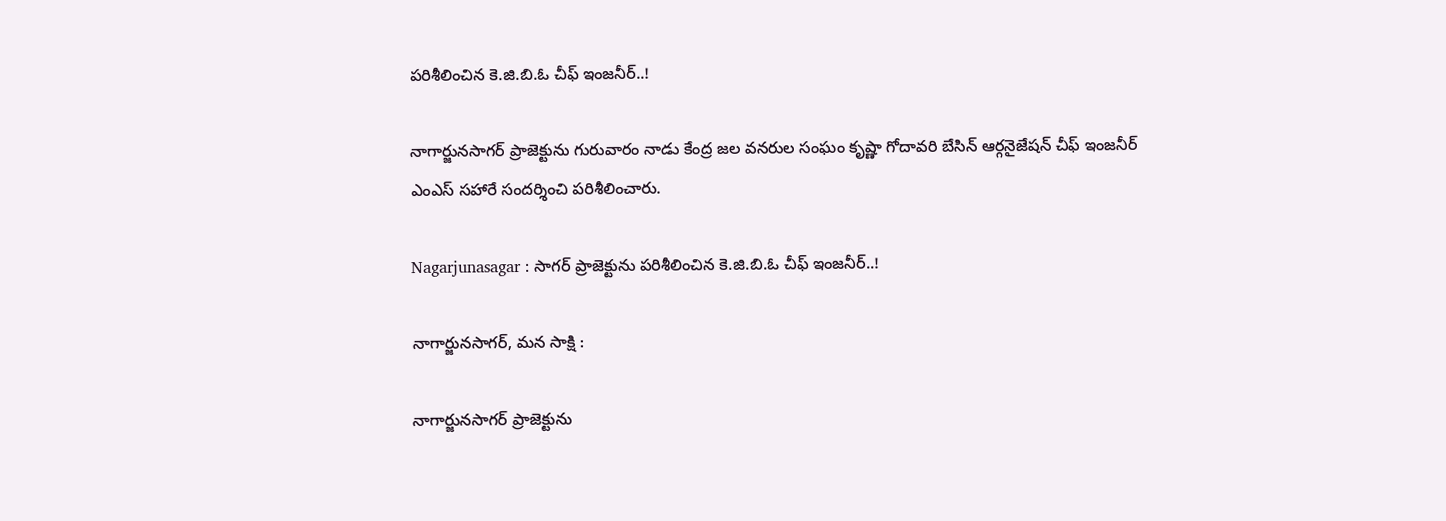పరిశీలించిన కె.జి.బి.ఓ చీఫ్ ఇంజనీర్..!

నాగార్జునసాగర్ ప్రాజెక్టును గురువారం నాడు కేంద్ర జల వనరుల సంఘం కృష్ణా గోదావరి బేసిన్ ఆర్గనైజేషన్ చీఫ్ ఇంజనీర్ ఎంఎస్ సహారే సందర్శించి పరిశీలించారు.

Nagarjunasagar : సాగర్ ప్రాజెక్టును పరిశీలించిన కె.జి.బి.ఓ చీఫ్ ఇంజనీర్..!

నాగార్జునసాగర్, మన సాక్షి :

నాగార్జునసాగర్ ప్రాజెక్టును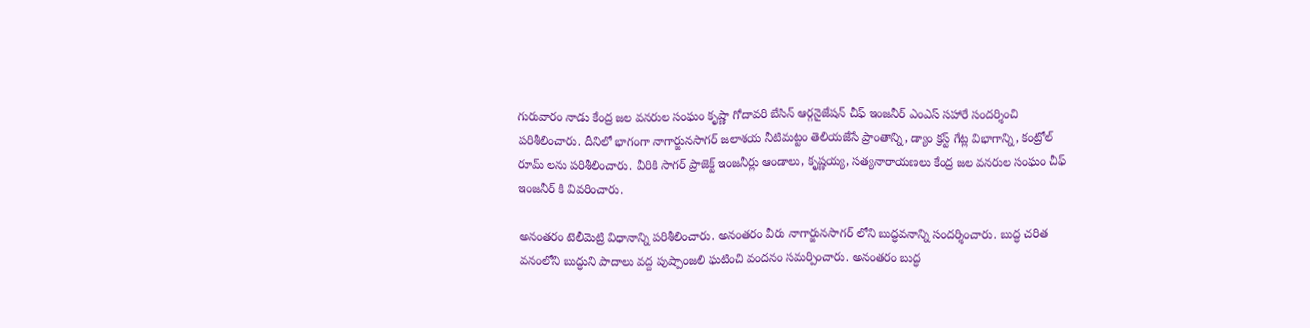గురువారం నాడు కేంద్ర జల వనరుల సంఘం కృష్ణా గోదావరి బేసిన్ ఆర్గనైజేషన్ చీఫ్ ఇంజనీర్ ఎంఎస్ సహారే సందర్శించి పరిశీలించారు. దీనిలో భాగంగా నాగార్జునసాగర్ జలాశయ నీటిమట్టం తెలియజేసే ప్రాంతాన్ని, డ్యాం క్రస్ట్ గేట్ల విభాగాన్ని, కంట్రోల్ రూమ్ లను పరిశీలించారు. వీరికి సాగర్ ప్రాజెక్ట్ ఇంజనీర్లు ఆండాలు, కృష్ణయ్య, సత్యనారాయణలు కేంద్ర జల వనరుల సంఘం చీఫ్ ఇంజనీర్ కి వివరించారు.

అనంతరం టెలీమెట్రి విధానాన్ని పరిశీలించారు. అనంతరం వీరు నాగార్జునసాగర్ లోని బుద్ధవనాన్ని సందర్శించారు. బుద్ధ చరిత వనంలోని బుద్ధుని పాదాలు వద్ద పుష్పాంజలి ఘటించి వందనం సమర్పించారు. అనంతరం బుద్ధ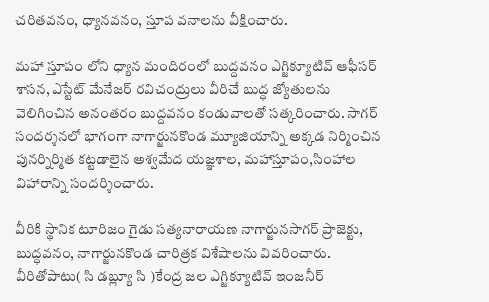చరితవనం, ధ్యానవనం, స్తూప వనాలను వీక్షించారు.

మహా స్తూపం లోని ధ్యాన మందిరంలో బుద్దవనం ఎగ్జిక్యూటివ్ ఆఫీసర్ శాసన, ఎస్టేట్ మేనేజర్ రవిచంద్రులు వీరిచే బుద్ధ జ్యోతులను వెలిగించిన అనంతరం బుద్దవనం కండువాలతో సత్కరించారు. సాగర్ సందర్శనలో భాగంగా నాగార్జునకొండ మ్యూజియాన్ని అక్కడ నిర్మించిన పునర్నిర్మిత కట్టడాలైన అశ్వమేద యజ్ఞశాల, మహాస్తూపం,సింహాల విహారాన్ని సందర్శించారు.

వీరికి స్థానిక టూరిజం గైడు సత్యనారాయణ నాగార్జునసాగర్ ప్రాజెక్టు, బుద్ధవనం, నాగార్జునకొండ చారిత్రక విశేషాలను వివరించారు. వీరితోపాటు( సి డబ్ల్యూ సి )కేంద్ర జల ఎగ్జిక్యూటివ్ ఇంజనీర్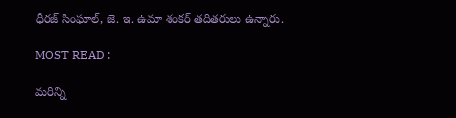ధీరజ్ సింఘాల్, జె. ఇ. ఉమా శంకర్ తదితరులు ఉన్నారు.

MOST READ :

మరిన్ని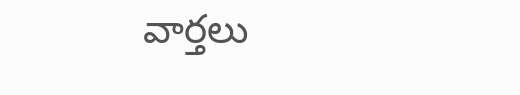వార్తలు